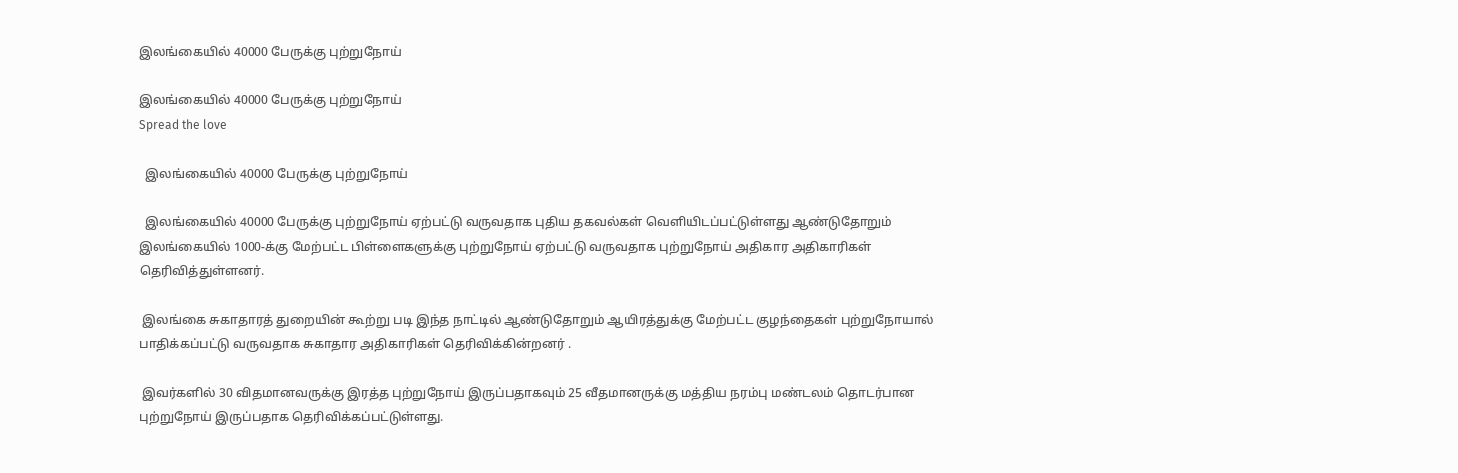இலங்கையில் 40000 பேருக்கு புற்றுநோய்

இலங்கையில் 40000 பேருக்கு புற்றுநோய்
Spread the love

  இலங்கையில் 40000 பேருக்கு புற்றுநோய்

  இலங்கையில் 40000 பேருக்கு புற்றுநோய் ஏற்பட்டு வருவதாக புதிய தகவல்கள் வெளியிடப்பட்டுள்ளது ஆண்டுதோறும் இலங்கையில் 1000-க்கு மேற்பட்ட பிள்ளைகளுக்கு புற்றுநோய் ஏற்பட்டு வருவதாக புற்றுநோய் அதிகார அதிகாரிகள் தெரிவித்துள்ளனர்.

 இலங்கை சுகாதாரத் துறையின் கூற்று படி இந்த நாட்டில் ஆண்டுதோறும் ஆயிரத்துக்கு மேற்பட்ட குழந்தைகள் புற்றுநோயால் பாதிக்கப்பட்டு வருவதாக சுகாதார அதிகாரிகள் தெரிவிக்கின்றனர் .

 இவர்களில் 30 விதமானவருக்கு இரத்த புற்றுநோய் இருப்பதாகவும் 25 வீதமானருக்கு மத்திய நரம்பு மண்டலம் தொடர்பான புற்றுநோய் இருப்பதாக தெரிவிக்கப்பட்டுள்ளது.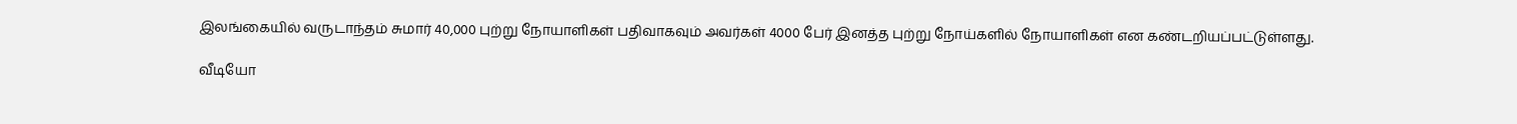இலங்கையில் வருடாந்தம் சுமார் 40,000 புற்று நோயாளிகள் பதிவாகவும் அவர்கள் 4000 பேர் இனத்த புற்று நோய்களில் நோயாளிகள் என கண்டறியப்பட்டுள்ளது.

வீடியோ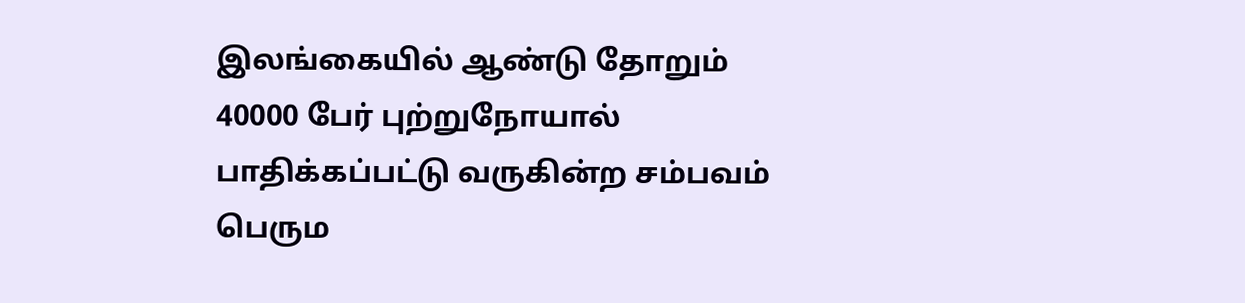இலங்கையில் ஆண்டு தோறும் 40000 பேர் புற்றுநோயால் பாதிக்கப்பட்டு வருகின்ற சம்பவம் பெரும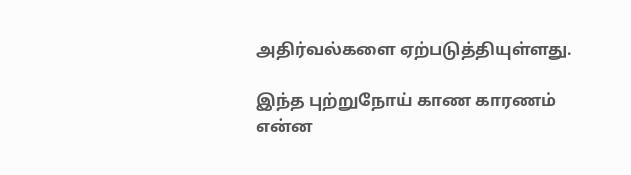அதிர்வல்களை ஏற்படுத்தியுள்ளது.

இந்த புற்றுநோய் காண காரணம் என்ன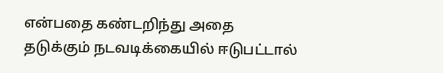என்பதை கண்டறிந்து அதை தடுக்கும் நடவடிக்கையில் ஈடுபட்டால்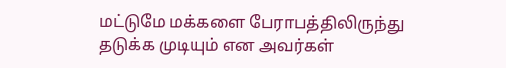மட்டுமே மக்களை பேராபத்திலிருந்து தடுக்க முடியும் என அவர்கள்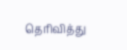தெரிவித்து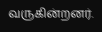வருகின்றனர்.